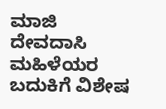ಮಾಜಿ ದೇವದಾಸಿ ಮಹಿಳೆಯರ ಬದುಕಿಗೆ ವಿಶೇಷ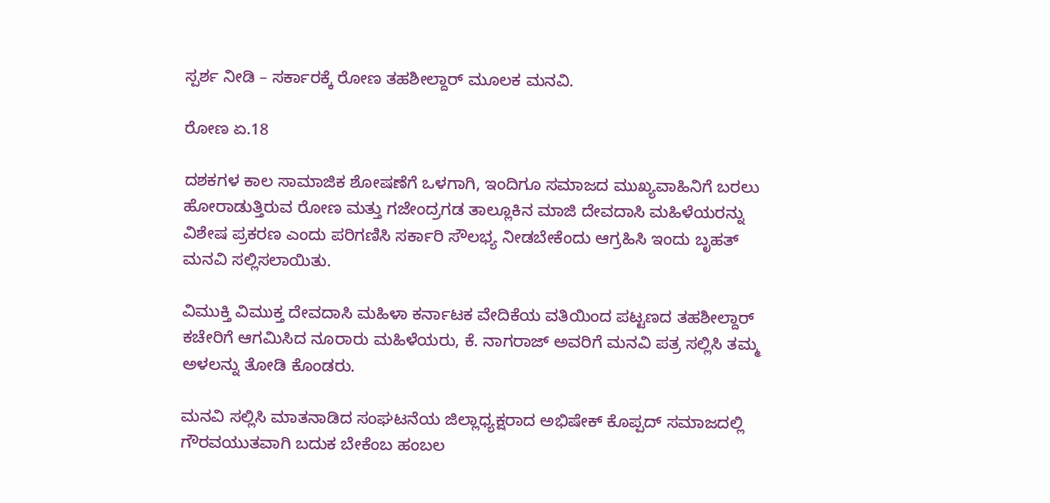ಸ್ಪರ್ಶ ನೀಡಿ – ಸರ್ಕಾರಕ್ಕೆ ರೋಣ ತಹಶೀಲ್ದಾರ್ ಮೂಲಕ ಮನವಿ.

ರೋಣ ಏ.18

ದಶಕಗಳ ಕಾಲ ಸಾಮಾಜಿಕ ಶೋಷಣೆಗೆ ಒಳಗಾಗಿ, ಇಂದಿಗೂ ಸಮಾಜದ ಮುಖ್ಯವಾಹಿನಿಗೆ ಬರಲು ಹೋರಾಡುತ್ತಿರುವ ರೋಣ ಮತ್ತು ಗಜೇಂದ್ರಗಡ ತಾಲ್ಲೂಕಿನ ಮಾಜಿ ದೇವದಾಸಿ ಮಹಿಳೆಯರನ್ನು ವಿಶೇಷ ಪ್ರಕರಣ ಎಂದು ಪರಿಗಣಿಸಿ ಸರ್ಕಾರಿ ಸೌಲಭ್ಯ ನೀಡಬೇಕೆಂದು ಆಗ್ರಹಿಸಿ ಇಂದು ಬೃಹತ್ ಮನವಿ ಸಲ್ಲಿಸಲಾಯಿತು.

ವಿಮುಕ್ತಿ ವಿಮುಕ್ತ ದೇವದಾಸಿ ಮಹಿಳಾ ಕರ್ನಾಟಕ ವೇದಿಕೆಯ ವತಿಯಿಂದ ಪಟ್ಟಣದ ತಹಶೀಲ್ದಾರ್ ಕಚೇರಿಗೆ ಆಗಮಿಸಿದ ನೂರಾರು ಮಹಿಳೆಯರು, ಕೆ. ನಾಗರಾಜ್ ಅವರಿಗೆ ಮನವಿ ಪತ್ರ ಸಲ್ಲಿಸಿ ತಮ್ಮ ಅಳಲನ್ನು ತೋಡಿ ಕೊಂಡರು.

ಮನವಿ ಸಲ್ಲಿಸಿ ಮಾತನಾಡಿದ ಸಂಘಟನೆಯ ಜಿಲ್ಲಾಧ್ಯಕ್ಷರಾದ ಅಭಿಷೇಕ್ ಕೊಪ್ಪದ್ ಸಮಾಜದಲ್ಲಿ ಗೌರವಯುತವಾಗಿ ಬದುಕ ಬೇಕೆಂಬ ಹಂಬಲ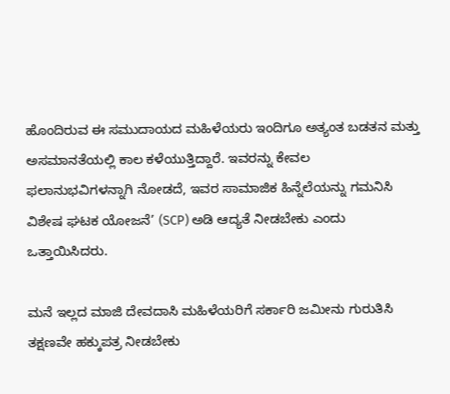ಹೊಂದಿರುವ ಈ ಸಮುದಾಯದ ಮಹಿಳೆಯರು ಇಂದಿಗೂ ಅತ್ಯಂತ ಬಡತನ ಮತ್ತು ಅಸಮಾನತೆಯಲ್ಲಿ ಕಾಲ ಕಳೆಯುತ್ತಿದ್ದಾರೆ. ಇವರನ್ನು ಕೇವಲ ಫಲಾನುಭವಿಗಳನ್ನಾಗಿ ನೋಡದೆ, ಇವರ ಸಾಮಾಜಿಕ ಹಿನ್ನೆಲೆಯನ್ನು ಗಮನಿಸಿ ವಿಶೇಷ ಘಟಕ ಯೋಜನೆ’ (SCP) ಅಡಿ ಆದ್ಯತೆ ನೀಡಬೇಕು ಎಂದು ಒತ್ತಾಯಿಸಿದರು.

ಮನೆ ಇಲ್ಲದ ಮಾಜಿ ದೇವದಾಸಿ ಮಹಿಳೆಯರಿಗೆ ಸರ್ಕಾರಿ ಜಮೀನು ಗುರುತಿಸಿ ತಕ್ಷಣವೇ ಹಕ್ಕುಪತ್ರ ನೀಡಬೇಕು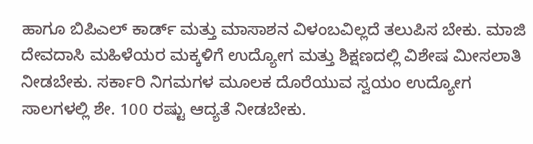ಹಾಗೂ ಬಿಪಿಎಲ್ ಕಾರ್ಡ್ ಮತ್ತು ಮಾಸಾಶನ ವಿಳಂಬವಿಲ್ಲದೆ ತಲುಪಿಸ ಬೇಕು. ಮಾಜಿ ದೇವದಾಸಿ ಮಹಿಳೆಯರ ಮಕ್ಕಳಿಗೆ ಉದ್ಯೋಗ ಮತ್ತು ಶಿಕ್ಷಣದಲ್ಲಿ ವಿಶೇಷ ಮೀಸಲಾತಿ ನೀಡಬೇಕು. ಸರ್ಕಾರಿ ನಿಗಮಗಳ ಮೂಲಕ ದೊರೆಯುವ ಸ್ವಯಂ ಉದ್ಯೋಗ ಸಾಲಗಳಲ್ಲಿ ಶೇ. 100 ರಷ್ಟು ಆದ್ಯತೆ ನೀಡಬೇಕು.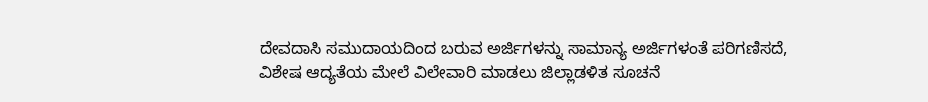ದೇವದಾಸಿ ಸಮುದಾಯದಿಂದ ಬರುವ ಅರ್ಜಿಗಳನ್ನು ಸಾಮಾನ್ಯ ಅರ್ಜಿಗಳಂತೆ ಪರಿಗಣಿಸದೆ, ವಿಶೇಷ ಆದ್ಯತೆಯ ಮೇಲೆ ವಿಲೇವಾರಿ ಮಾಡಲು ಜಿಲ್ಲಾಡಳಿತ ಸೂಚನೆ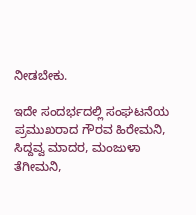ನೀಡಬೇಕು.

ಇದೇ ಸಂದರ್ಭದಲ್ಲಿ ಸಂಘಟನೆಯ ಪ್ರಮುಖರಾದ ಗೌರವ ಹಿರೇಮನಿ, ಸಿದ್ದವ್ವ ಮಾದರ, ಮಂಜುಳಾ ತೆಗೀಮನಿ,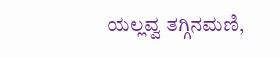ಯಲ್ಲವ್ವ ತಗ್ಗಿನಮಣಿ,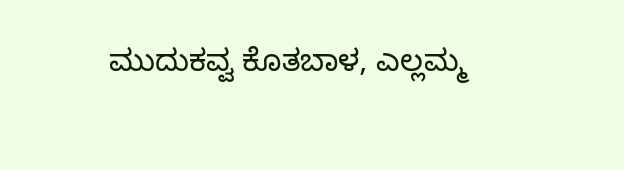ಮುದುಕವ್ವ ಕೊತಬಾಳ, ಎಲ್ಲಮ್ಮ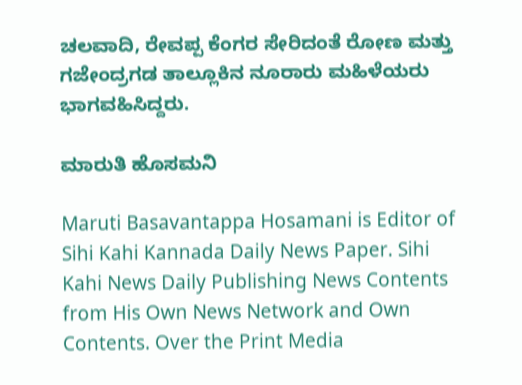ಚಲವಾದಿ, ರೇವಪ್ಪ ಕೆಂಗರ ಸೇರಿದಂತೆ ರೋಣ ಮತ್ತು ಗಜೇಂದ್ರಗಡ ತಾಲ್ಲೂಕಿನ ನೂರಾರು ಮಹಿಳೆಯರು ಭಾಗವಹಿಸಿದ್ದರು.

ಮಾರುತಿ ಹೊಸಮನಿ

Maruti Basavantappa Hosamani is Editor of Sihi Kahi Kannada Daily News Paper. Sihi Kahi News Daily Publishing News Contents from His Own News Network and Own Contents. Over the Print Media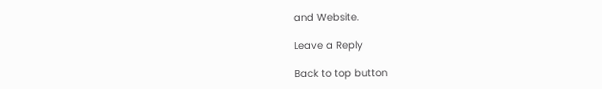and Website.

Leave a Reply

Back to top button